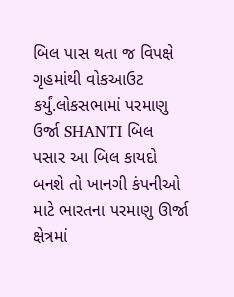બિલ પાસ થતા જ વિપક્ષે ગૃહમાંથી વોકઆઉટ કર્યું.લોકસભામાં પરમાણુ ઉર્જા SHANTI બિલ પસાર આ બિલ કાયદો બનશે તો ખાનગી કંપનીઓ માટે ભારતના પરમાણુ ઊર્જા ક્ષેત્રમાં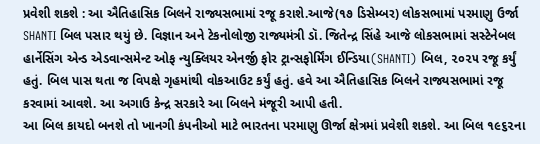પ્રવેશી શકશે : આ ઐતિહાસિક બિલને રાજ્યસભામાં રજૂ કરાશે.આજે(૧૭ ડિસેમ્બર) લોકસભામાં પરમાણુ ઉર્જા SHANTI બિલ પસાર થયું છે. વિજ્ઞાન અને ટેકનોલોજી રાજ્યમંત્રી ડૉ. જિતેન્દ્ર સિંહે આજે લોકસભામાં સસ્ટેનેબલ હાર્નેસિંગ એન્ડ એડવાન્સમેન્ટ ઓફ ન્યુક્લિયર એનર્જી ફોર ટ્રાન્સફોર્મિંગ ઈન્ડિયા(SHANTI) બિલ, ૨૦૨૫ રજૂ કર્યું હતું. બિલ પાસ થતા જ વિપક્ષે ગૃહમાંથી વોકઆઉટ કર્યું હતું. હવે આ ઐતિહાસિક બિલને રાજ્યસભામાં રજૂ કરવામાં આવશે. આ અગાઉ કેન્દ્ર સરકારે આ બિલને મંજૂરી આપી હતી.
આ બિલ કાયદો બનશે તો ખાનગી કંપનીઓ માટે ભારતના પરમાણુ ઊર્જા ક્ષેત્રમાં પ્રવેશી શકશે. આ બિલ ૧૯૬૨ના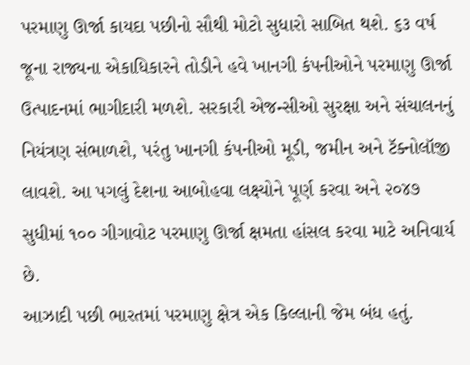પરમાણુ ઊર્જા કાયદા પછીનો સૌથી મોટો સુધારો સાબિત થશે. ૬૩ વર્ષ જૂના રાજ્યના એકાધિકારને તોડીને હવે ખાનગી કંપનીઓને પરમાણુ ઊર્જા ઉત્પાદનમાં ભાગીદારી મળશે. સરકારી એજન્સીઓ સુરક્ષા અને સંચાલનનું નિયંત્રણ સંભાળશે, પરંતુ ખાનગી કંપનીઓ મૂડી, જમીન અને ટૅક્નોલૉજી લાવશે. આ પગલું દેશના આબોહવા લક્ષ્યોને પૂર્ણ કરવા અને ૨૦૪૭ સુધીમાં ૧૦૦ ગીગાવોટ પરમાણુ ઊર્જા ક્ષમતા હાંસલ કરવા માટે અનિવાર્ય છે.
આઝાદી પછી ભારતમાં પરમાણુ ક્ષેત્ર એક કિલ્લાની જેમ બંધ હતું.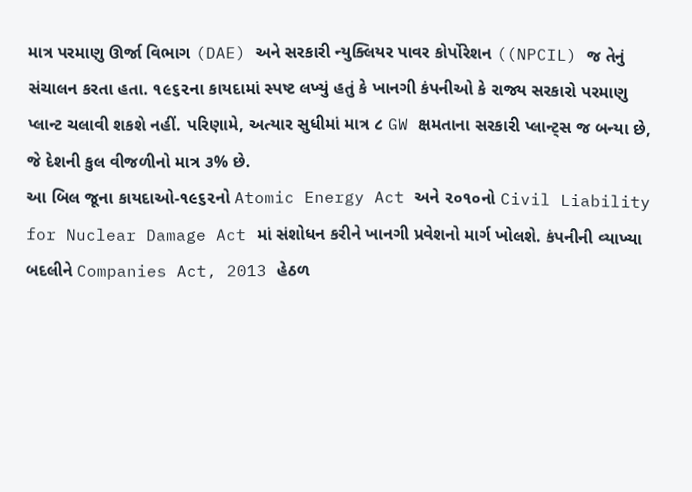માત્ર પરમાણુ ઊર્જા વિભાગ (DAE) અને સરકારી ન્યુક્લિયર પાવર કોર્પોરેશન ((NPCIL) જ તેનું સંચાલન કરતા હતા. ૧૯૬૨ના કાયદામાં સ્પષ્ટ લખ્યું હતું કે ખાનગી કંપનીઓ કે રાજ્ય સરકારો પરમાણુ પ્લાન્ટ ચલાવી શકશે નહીં. પરિણામે, અત્યાર સુધીમાં માત્ર ૮ GW ક્ષમતાના સરકારી પ્લાન્ટ્સ જ બન્યા છે, જે દેશની કુલ વીજળીનો માત્ર ૩% છે.
આ બિલ જૂના કાયદાઓ-૧૯૬૨નો Atomic Energy Act અને ૨૦૧૦નો Civil Liability for Nuclear Damage Act માં સંશોધન કરીને ખાનગી પ્રવેશનો માર્ગ ખોલશે. કંપનીની વ્યાખ્યા બદલીને Companies Act, 2013 હેઠળ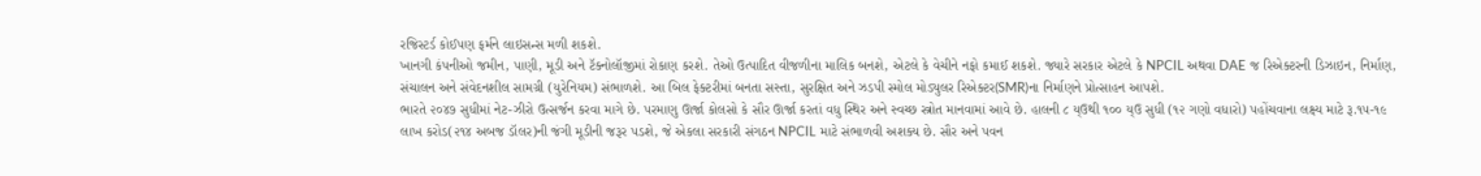રજિસ્ટર્ડ કોઈપણ ફર્મને લાઇસન્સ મળી શકશે.
ખાનગી કંપનીઓ જમીન, પાણી, મૂડી અને ટૅક્નોલૉજીમાં રોકાણ કરશે. તેઓ ઉત્પાદિત વીજળીના માલિક બનશે, એટલે કે વેચીને નફો કમાઈ શકશે. જ્યારે સરકાર એટલે કે NPCIL અથવા DAE જ રિએક્ટરની ડિઝાઇન, નિર્માણ, સંચાલન અને સંવેદનશીલ સામગ્રી (યુરેનિયમ) સંભાળશે. આ બિલ ફેક્ટરીમાં બનતા સસ્તા, સુરક્ષિત અને ઝડપી સ્મોલ મોડ્યુલર રિએક્ટર(SMR)ના નિર્માણને પ્રોત્સાહન આપશે.
ભારતે ૨૦૪૭ સુધીમાં નેટ-ઝીરો ઉત્સર્જન કરવા માગે છે. પરમાણુ ઊર્જા કોલસો કે સૌર ઊર્જા કરતાં વધુ સ્થિર અને સ્વચ્છ સ્ત્રોત માનવામાં આવે છે. હાલની ૮ ય્ઉથી ૧૦૦ ય્ઉ સુધી (૧૨ ગણો વધારો) પહોંચવાના લક્ષ્ય માટે રૂ.૧૫-૧૯ લાખ કરોડ(૨૧૪ અબજ ડૉલર)ની જંગી મૂડીની જરૂર પડશે, જે એકલા સરકારી સંગઠન NPCIL માટે સંભાળવી અશક્ય છે. સૌર અને પવન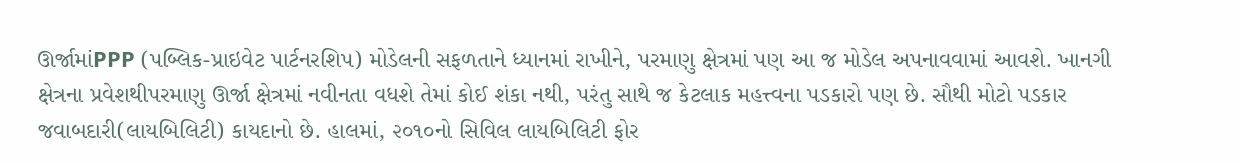ઊર્જામાંPPP (પબ્લિક-પ્રાઇવેટ પાર્ટનરશિપ) મોડેલની સફળતાને ધ્યાનમાં રાખીને, પરમાણુ ક્ષેત્રમાં પણ આ જ મોડેલ અપનાવવામાં આવશે. ખાનગી ક્ષેત્રના પ્રવેશથીપરમાણુ ઊર્જા ક્ષેત્રમાં નવીનતા વધશે તેમાં કોઈ શંકા નથી, પરંતુ સાથે જ કેટલાક મહત્ત્વના પડકારો પણ છે. સૌથી મોટો પડકાર જવાબદારી(લાયબિલિટી) કાયદાનો છે. હાલમાં, ૨૦૧૦નો સિવિલ લાયબિલિટી ફોર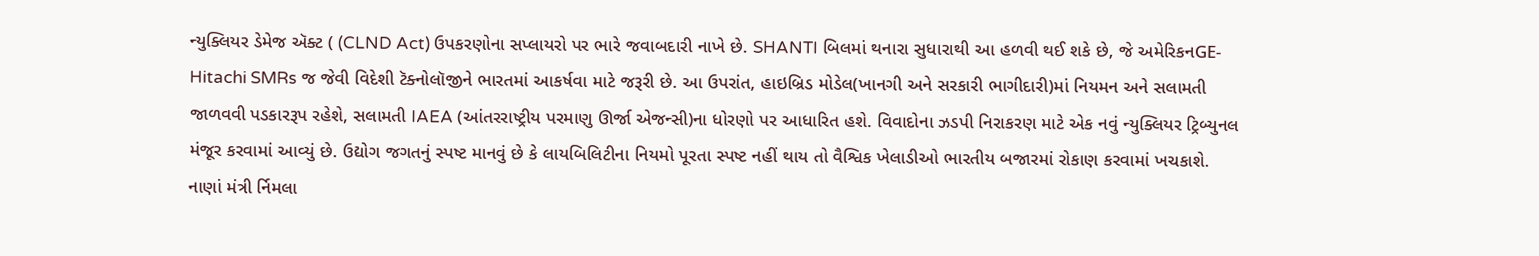ન્યુક્લિયર ડેમેજ ઍક્ટ ( (CLND Act) ઉપકરણોના સપ્લાયરો પર ભારે જવાબદારી નાખે છે. SHANTI બિલમાં થનારા સુધારાથી આ હળવી થઈ શકે છે, જે અમેરિકનGE-Hitachi SMRs જ જેવી વિદેશી ટૅક્નોલૉજીને ભારતમાં આકર્ષવા માટે જરૂરી છે. આ ઉપરાંત, હાઇબ્રિડ મોડેલ(ખાનગી અને સરકારી ભાગીદારી)માં નિયમન અને સલામતી જાળવવી પડકારરૂપ રહેશે, સલામતી IAEA (આંતરરાષ્ટ્રીય પરમાણુ ઊર્જા એજન્સી)ના ધોરણો પર આધારિત હશે. વિવાદોના ઝડપી નિરાકરણ માટે એક નવું ન્યુક્લિયર ટ્રિબ્યુનલ મંજૂર કરવામાં આવ્યું છે. ઉદ્યોગ જગતનું સ્પષ્ટ માનવું છે કે લાયબિલિટીના નિયમો પૂરતા સ્પષ્ટ નહીં થાય તો વૈશ્વિક ખેલાડીઓ ભારતીય બજારમાં રોકાણ કરવામાં ખચકાશે.
નાણાં મંત્રી ર્નિમલા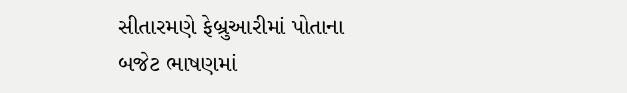સીતારમણે ફેબ્રુઆરીમાં પોતાના બજેટ ભાષણમાં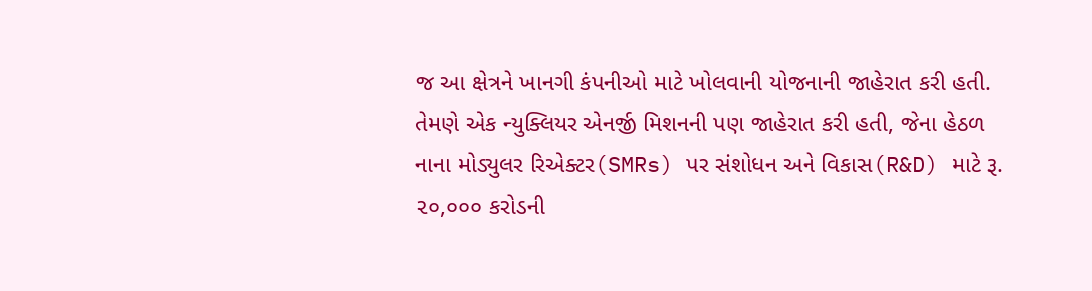જ આ ક્ષેત્રને ખાનગી કંપનીઓ માટે ખોલવાની યોજનાની જાહેરાત કરી હતી. તેમણે એક ન્યુક્લિયર એનર્જી મિશનની પણ જાહેરાત કરી હતી, જેના હેઠળ નાના મોડ્યુલર રિએક્ટર(SMRs) પર સંશોધન અને વિકાસ(R&D) માટે રૂ. ૨૦,૦૦૦ કરોડની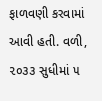ફાળવણી કરવામાં આવી હતી. વળી, ૨૦૩૩ સુધીમાં ૫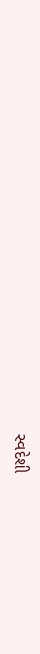સ્વદેશી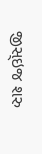જીસ્ઇજ શરુ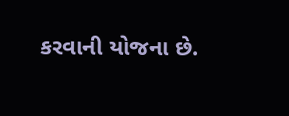કરવાની યોજના છે.